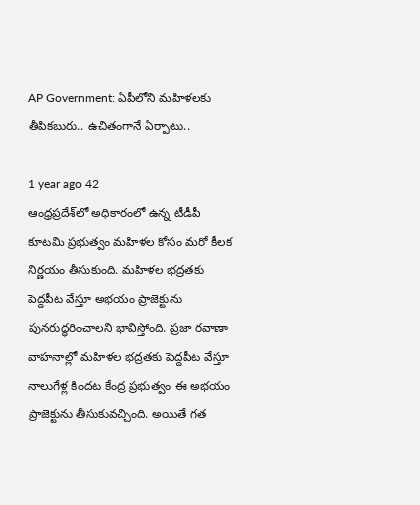AP Government: ఏపీలోని మహిళలకు తీపికబురు.. ఉచితంగానే ఏర్పాటు..

1 year ago 42
ఆంధ్రప్రదేశ్‌లో అధికారంలో ఉన్న టీడీపీ కూటమి ప్రభుత్వం మహిళల కోసం మరో కీలక నిర్ణయం తీసుకుంది. మహిళల భద్రతకు పెద్దపీట వేస్తూ అభయం ప్రాజెక్టును పునరుద్ధరించాలని భావిస్తోంది. ప్రజా రవాణా వాహనాల్లో మహిళల భద్రతకు పెద్దపీట వేస్తూ నాలుగేళ్ల కిందట కేంద్ర ప్రభుత్వం ఈ అభయం ప్రాజెక్టును తీసుకువచ్చింది. అయితే గత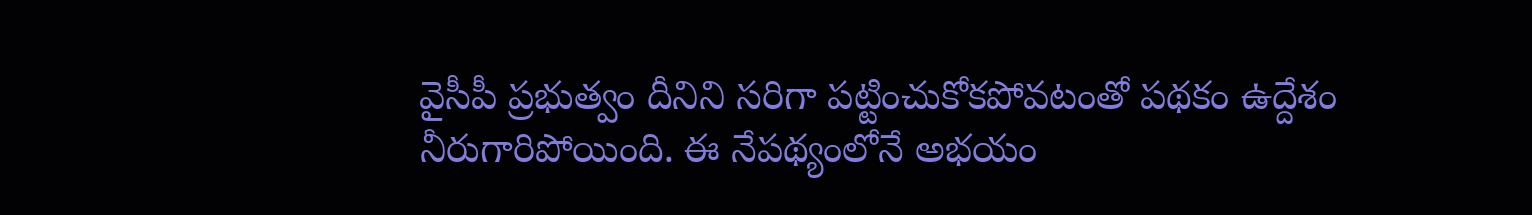వైసీపీ ప్రభుత్వం దీనిని సరిగా పట్టించుకోకపోవటంతో పథకం ఉద్దేశం నీరుగారిపోయింది. ఈ నేపథ్యంలోనే అభయం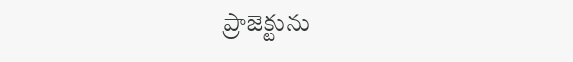ప్రాజెక్టును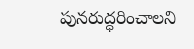పునరుద్ధరించాలని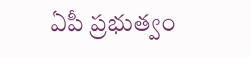ఏపీ ప్రభుత్వం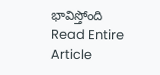భావిస్తోంది
Read Entire Article